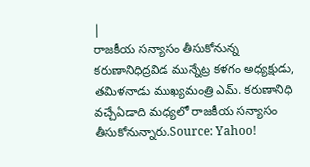|
రాజకీయ సన్యాసం తీసుకోనున్న కరుణానిధిద్రవిడ మున్నేట్ర కళగం అధ్యక్షుడు, తమిళనాడు ముఖ్యమంత్రి ఎమ్. కరుణానిధి వచ్చేఏడాది మధ్యలో రాజకీయ సన్యాసం తీసుకోనున్నారు.Source: Yahoo!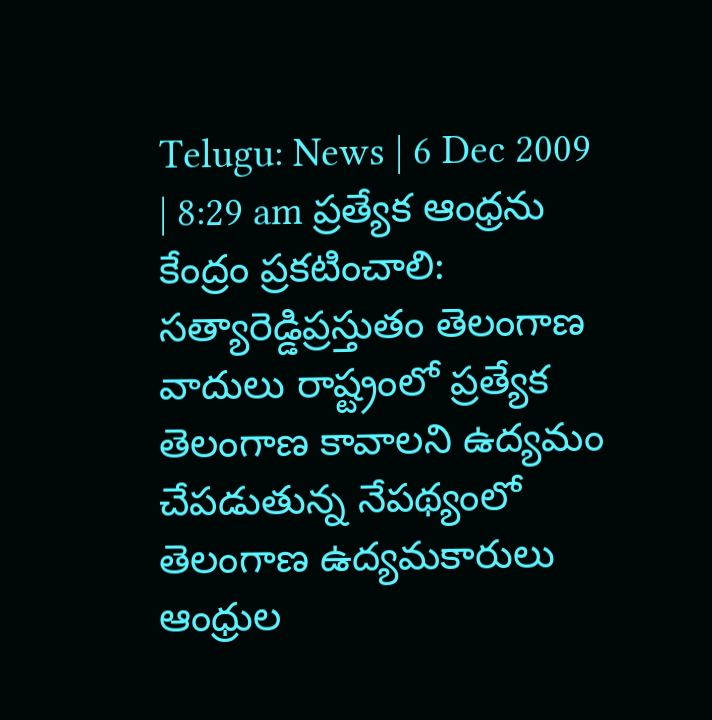Telugu: News | 6 Dec 2009 | 8:29 am ప్రత్యేక ఆంధ్రను కేంద్రం ప్రకటించాలి: సత్యారెడ్డిప్రస్తుతం తెలంగాణ వాదులు రాష్ట్రంలో ప్రత్యేక తెలంగాణ కావాలని ఉద్యమం చేపడుతున్న నేపథ్యంలో తెలంగాణ ఉద్యమకారులు ఆంధ్రుల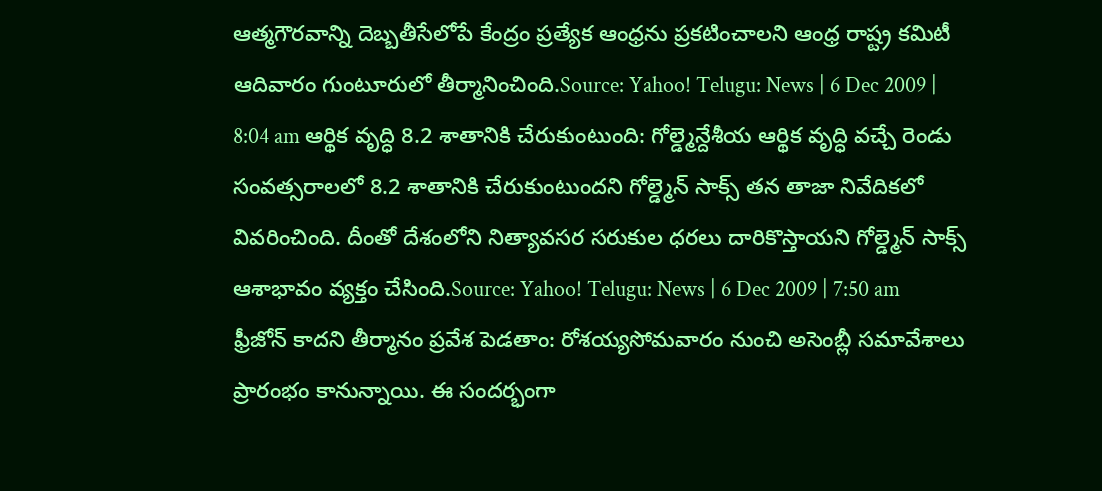ఆత్మగౌరవాన్ని దెబ్బతీసేలోపే కేంద్రం ప్రత్యేక ఆంధ్రను ప్రకటించాలని ఆంధ్ర రాష్ట్ర కమిటీ ఆదివారం గుంటూరులో తీర్మానించింది.Source: Yahoo! Telugu: News | 6 Dec 2009 | 8:04 am ఆర్థిక వృద్ధి 8.2 శాతానికి చేరుకుంటుంది: గోల్డ్మెన్దేశీయ ఆర్థిక వృద్ధి వచ్చే రెండు సంవత్సరాలలో 8.2 శాతానికి చేరుకుంటుందని గోల్డ్మెన్ సాక్స్ తన తాజా నివేదికలో వివరించింది. దీంతో దేశంలోని నిత్యావసర సరుకుల ధరలు దారికొస్తాయని గోల్డ్మెన్ సాక్స్ ఆశాభావం వ్యక్తం చేసింది.Source: Yahoo! Telugu: News | 6 Dec 2009 | 7:50 am ఫ్రీజోన్ కాదని తీర్మానం ప్రవేశ పెడతాం: రోశయ్యసోమవారం నుంచి అసెంబ్లీ సమావేశాలు ప్రారంభం కానున్నాయి. ఈ సందర్భంగా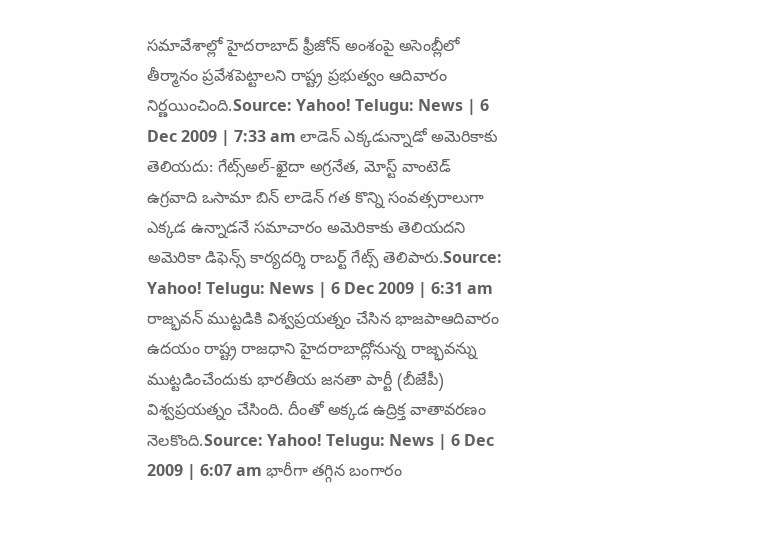సమావేశాల్లో హైదరాబాద్ ఫ్రీజోన్ అంశంపై అసెంబ్లీలో తీర్మానం ప్రవేశపెట్టాలని రాష్ట్ర ప్రభుత్వం ఆదివారం నిర్ణయించింది.Source: Yahoo! Telugu: News | 6 Dec 2009 | 7:33 am లాడెన్ ఎక్కడున్నాడో అమెరికాకు తెలియదు: గేట్స్అల్-ఖైదా అగ్రనేత, మోస్ట్ వాంటెడ్ ఉగ్రవాది ఒసామా బిన్ లాడెన్ గత కొన్ని సంవత్సరాలుగా ఎక్కడ ఉన్నాడనే సమాచారం అమెరికాకు తెలియదని అమెరికా డిఫెన్స్ కార్యదర్శి రాబర్ట్ గేట్స్ తెలిపారు.Source: Yahoo! Telugu: News | 6 Dec 2009 | 6:31 am రాజ్భవన్ ముట్టడికి విశ్వప్రయత్నం చేసిన భాజపాఆదివారం ఉదయం రాష్ట్ర రాజధాని హైదరాబాద్లోనున్న రాజ్భవన్ను ముట్టడించేందుకు భారతీయ జనతా పార్టీ (బీజేపీ) విశ్వప్రయత్నం చేసింది. దీంతో అక్కడ ఉద్రిక్త వాతావరణం నెలకొంది.Source: Yahoo! Telugu: News | 6 Dec 2009 | 6:07 am భారీగా తగ్గిన బంగారం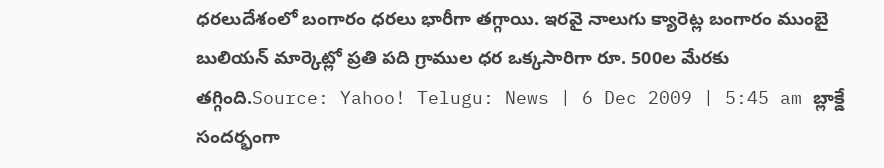ధరలుదేశంలో బంగారం ధరలు భారీగా తగ్గాయి. ఇరవై నాలుగు క్యారెట్ల బంగారం ముంబై బులియన్ మార్కెట్లో ప్రతి పది గ్రాముల ధర ఒక్కసారిగా రూ. 500ల మేరకు తగ్గింది.Source: Yahoo! Telugu: News | 6 Dec 2009 | 5:45 am బ్లాక్డే సందర్భంగా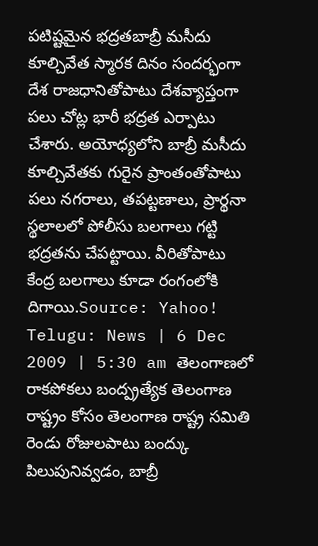పటిష్టమైన భద్రతబాబ్రీ మసీదు కూల్చివేత స్మారక దినం సందర్భంగా దేశ రాజధానితోపాటు దేశవ్యాప్తంగా పలు చోట్ల భారీ భద్రత ఎర్పాటు చేశారు. అయోధ్యలోని బాబ్రీ మసీదు కూల్చివేతకు గురైన ప్రాంతంతోపాటు పలు నగరాలు, తపట్టణాలు, ప్రార్థనా స్థలాలలో పోలీసు బలగాలు గట్టి భద్రతను చేపట్టాయి. వీరితోపాటు కేంద్ర బలగాలు కూడా రంగంలోకి దిగాయి.Source: Yahoo! Telugu: News | 6 Dec 2009 | 5:30 am తెలంగాణలో రాకపోకలు బంద్ప్రత్యేక తెలంగాణ రాష్ట్రం కోసం తెలంగాణ రాష్ట్ర సమితి రెండు రోజులపాటు బంద్కు పిలుపునివ్వడం, బాబ్రీ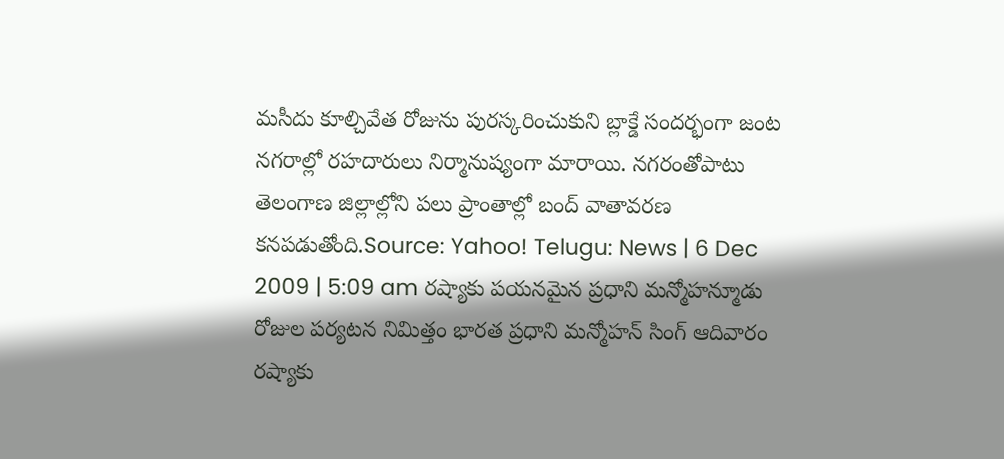మసీదు కూల్చివేత రోజును పురస్కరించుకుని బ్లాక్డే సందర్భంగా జంట నగరాల్లో రహదారులు నిర్మానుష్యంగా మారాయి. నగరంతోపాటు తెలంగాణ జిల్లాల్లోని పలు ప్రాంతాల్లో బంద్ వాతావరణ కనపడుతోంది.Source: Yahoo! Telugu: News | 6 Dec 2009 | 5:09 am రష్యాకు పయనమైన ప్రధాని మన్మోహన్మూడు రోజుల పర్యటన నిమిత్తం భారత ప్రధాని మన్మోహన్ సింగ్ ఆదివారం రష్యాకు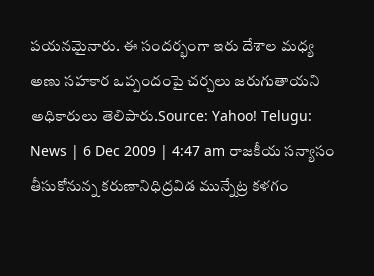పయనమైనారు. ఈ సందర్భంగా ఇరు దేశాల మధ్య అణు సహకార ఒప్పందంపై చర్చలు జరుగుతాయని అధికారులు తెలిపారు.Source: Yahoo! Telugu: News | 6 Dec 2009 | 4:47 am రాజకీయ సన్యాసం తీసుకోనున్న కరుణానిధిద్రవిడ మున్నేట్ర కళగం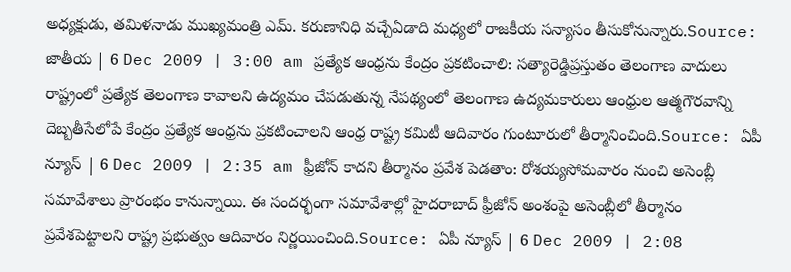అధ్యక్షుడు, తమిళనాడు ముఖ్యమంత్రి ఎమ్. కరుణానిధి వచ్చేఏడాది మధ్యలో రాజకీయ సన్యాసం తీసుకోనున్నారు.Source: జాతీయ | 6 Dec 2009 | 3:00 am ప్రత్యేక ఆంధ్రను కేంద్రం ప్రకటించాలి: సత్యారెడ్డిప్రస్తుతం తెలంగాణ వాదులు రాష్ట్రంలో ప్రత్యేక తెలంగాణ కావాలని ఉద్యమం చేపడుతున్న నేపథ్యంలో తెలంగాణ ఉద్యమకారులు ఆంధ్రుల ఆత్మగౌరవాన్ని దెబ్బతీసేలోపే కేంద్రం ప్రత్యేక ఆంధ్రను ప్రకటించాలని ఆంధ్ర రాష్ట్ర కమిటీ ఆదివారం గుంటూరులో తీర్మానించింది.Source: ఏపీ న్యూస్ | 6 Dec 2009 | 2:35 am ఫ్రీజోన్ కాదని తీర్మానం ప్రవేశ పెడతాం: రోశయ్యసోమవారం నుంచి అసెంబ్లీ సమావేశాలు ప్రారంభం కానున్నాయి. ఈ సందర్భంగా సమావేశాల్లో హైదరాబాద్ ఫ్రీజోన్ అంశంపై అసెంబ్లీలో తీర్మానం ప్రవేశపెట్టాలని రాష్ట్ర ప్రభుత్వం ఆదివారం నిర్ణయించింది.Source: ఏపీ న్యూస్ | 6 Dec 2009 | 2:08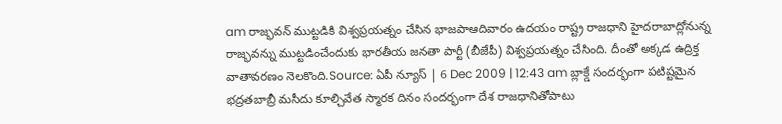am రాజ్భవన్ ముట్టడికి విశ్వప్రయత్నం చేసిన భాజపాఆదివారం ఉదయం రాష్ట్ర రాజధాని హైదరాబాద్లోనున్న రాజ్భవన్ను ముట్టడించేందుకు భారతీయ జనతా పార్టీ (బీజేపీ) విశ్వప్రయత్నం చేసింది. దీంతో అక్కడ ఉద్రిక్త వాతావరణం నెలకొంది.Source: ఏపీ న్యూస్ | 6 Dec 2009 | 12:43 am బ్లాక్డే సందర్భంగా పటిష్టమైన భద్రతబాబ్రీ మసీదు కూల్చివేత స్మారక దినం సందర్భంగా దేశ రాజధానితోపాటు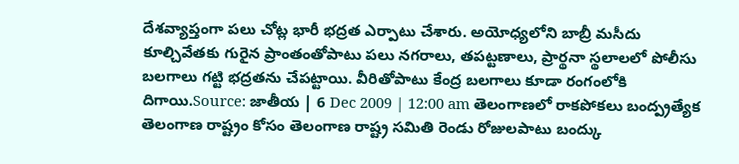దేశవ్యాప్తంగా పలు చోట్ల భారీ భద్రత ఎర్పాటు చేశారు. అయోధ్యలోని బాబ్రీ మసీదు కూల్చివేతకు గురైన ప్రాంతంతోపాటు పలు నగరాలు, తపట్టణాలు, ప్రార్థనా స్థలాలలో పోలీసు బలగాలు గట్టి భద్రతను చేపట్టాయి. వీరితోపాటు కేంద్ర బలగాలు కూడా రంగంలోకి దిగాయి.Source: జాతీయ | 6 Dec 2009 | 12:00 am తెలంగాణలో రాకపోకలు బంద్ప్రత్యేక తెలంగాణ రాష్ట్రం కోసం తెలంగాణ రాష్ట్ర సమితి రెండు రోజులపాటు బంద్కు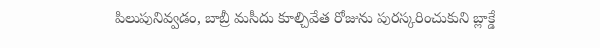పిలుపునివ్వడం, బాబ్రీ మసీదు కూల్చివేత రోజును పురస్కరించుకుని బ్లాక్డే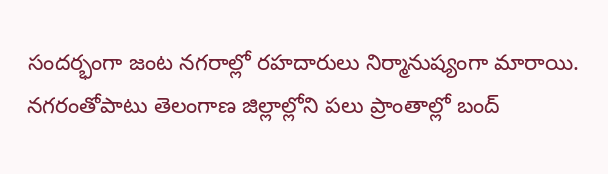సందర్భంగా జంట నగరాల్లో రహదారులు నిర్మానుష్యంగా మారాయి. నగరంతోపాటు తెలంగాణ జిల్లాల్లోని పలు ప్రాంతాల్లో బంద్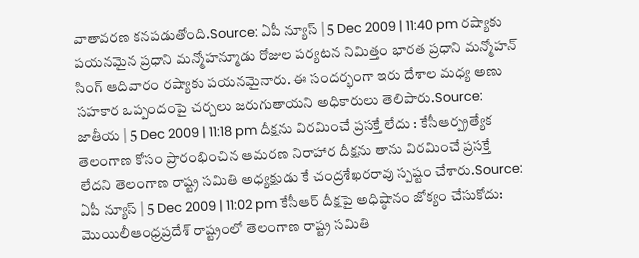వాతావరణ కనపడుతోంది.Source: ఏపీ న్యూస్ | 5 Dec 2009 | 11:40 pm రష్యాకు పయనమైన ప్రధాని మన్మోహన్మూడు రోజుల పర్యటన నిమిత్తం భారత ప్రధాని మన్మోహన్ సింగ్ ఆదివారం రష్యాకు పయనమైనారు. ఈ సందర్భంగా ఇరు దేశాల మధ్య అణు సహకార ఒప్పందంపై చర్చలు జరుగుతాయని అధికారులు తెలిపారు.Source: జాతీయ | 5 Dec 2009 | 11:18 pm దీక్షను విరమించే ప్రసక్తే లేదు : కేసీఆర్ప్రత్యేక తెలంగాణ కోసం ప్రారంభించిన ఆమరణ నిరాహార దీక్షను తాను విరమించే ప్రసక్తే లేదని తెలంగాణ రాష్ట్ర సమితి అధ్యక్షుడు కే చంద్రశేఖరరావు స్పష్టం చేశారు.Source: ఏపీ న్యూస్ | 5 Dec 2009 | 11:02 pm కేసీఆర్ దీక్షపై అధిష్ఠానం జోక్యం చేసుకోదు: మొయిలీఆంధ్రప్రదేశ్ రాష్ట్రంలో తెలంగాణ రాష్ట్ర సమితి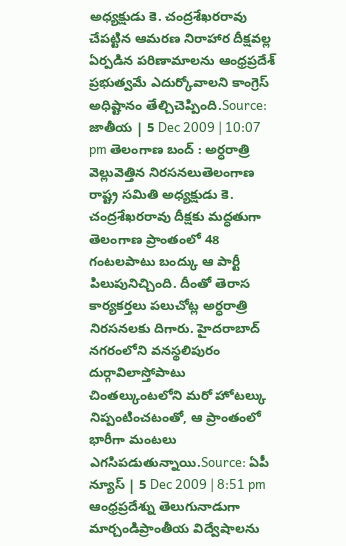అధ్యక్షుడు కె. చంద్రశేఖరరావు చేపట్టిన ఆమరణ నిరాహార దీక్షవల్ల ఏర్పడిన పరిణామాలను ఆంధ్రప్రదేశ్ ప్రభుత్వమే ఎదుర్కోవాలని కాంగ్రెస్ అధిష్టానం తేల్చిచెప్పింది.Source: జాతీయ | 5 Dec 2009 | 10:07 pm తెలంగాణ బంద్ : అర్ధరాత్రి వెల్లువెత్తిన నిరసనలుతెలంగాణ రాష్ట్ర సమితి అధ్యక్షుడు కె. చంద్రశేఖరరావు దీక్షకు మద్ధతుగా తెలంగాణ ప్రాంతంలో 48 గంటలపాటు బంద్కు ఆ పార్టీ పిలుపునిచ్చింది. దీంతో తెరాస కార్యకర్తలు పలుచోట్ల అర్ధరాత్రి నిరసనలకు దిగారు. హైదరాబాద్ నగరంలోని వనస్థలిపురం దుర్గావిలాస్తోపాటు చింతల్కుంటలోని మరో హోటల్కు నిప్పంటించటంతో, ఆ ప్రాంతంలో భారీగా మంటలు ఎగసిపడుతున్నాయి.Source: ఏపీ న్యూస్ | 5 Dec 2009 | 8:51 pm ఆంధ్రప్రదేశ్ను తెలుగునాడుగా మార్చండిప్రాంతీయ విద్వేషాలను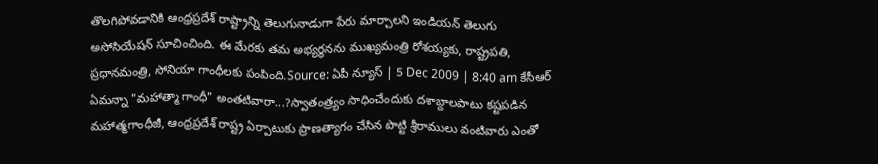తొలగిపోవడానికి ఆంధ్రప్రదేశ్ రాష్ట్రాన్ని తెలుగునాడుగా పేరు మార్చాలని ఇండియన్ తెలుగు అసోసియేషన్ సూచించింది. ఈ మేరకు తమ అభ్యర్థనను ముఖ్యమంత్రి రోశయ్యకు, రాష్ట్రపతి, ప్రధానమంత్రి, సోనియా గాంధీలకు పంపింది.Source: ఏపీ న్యూస్ | 5 Dec 2009 | 8:40 am కేసీఆర్ ఏమన్నా "మహాత్మా గాంధీ" అంతటివారా...?స్వాతంత్ర్యం సాధించేందుకు దశాబ్దాలపాటు కష్టపడిన మహాత్మగాంధీజీ, ఆంధ్రప్రదేశ్ రాష్ట్ర ఏర్పాటుకు ప్రాణత్యాగం చేసిన పొట్టి శ్రీరాములు వంటివారు ఎంతో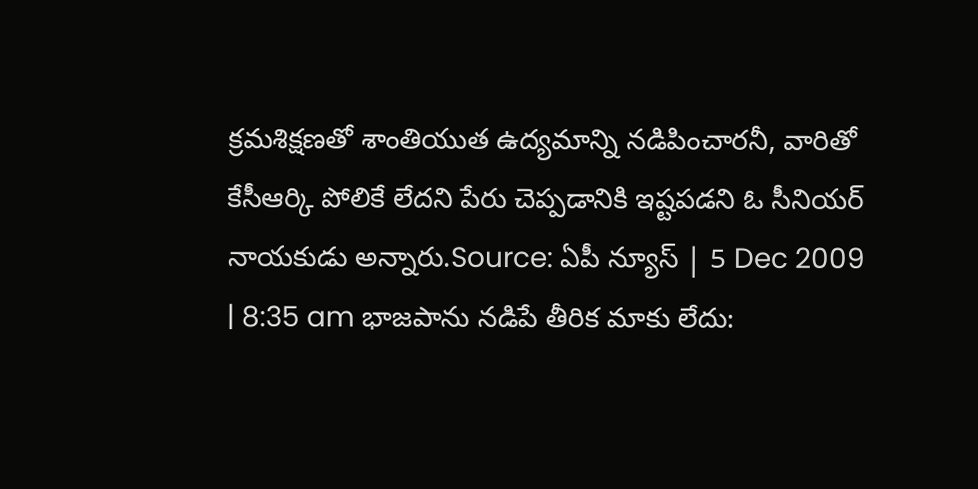క్రమశిక్షణతో శాంతియుత ఉద్యమాన్ని నడిపించారనీ, వారితో కేసీఆర్కి పోలికే లేదని పేరు చెప్పడానికి ఇష్టపడని ఓ సీనియర్ నాయకుడు అన్నారు.Source: ఏపీ న్యూస్ | 5 Dec 2009 | 8:35 am భాజపాను నడిపే తీరిక మాకు లేదు: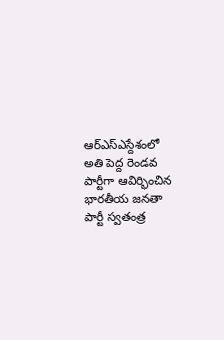ఆర్ఎస్ఎస్దేశంలో అతి పెద్ద రెండవ పార్టీగా ఆవిర్భించిన భారతీయ జనతా పార్టీ స్వతంత్ర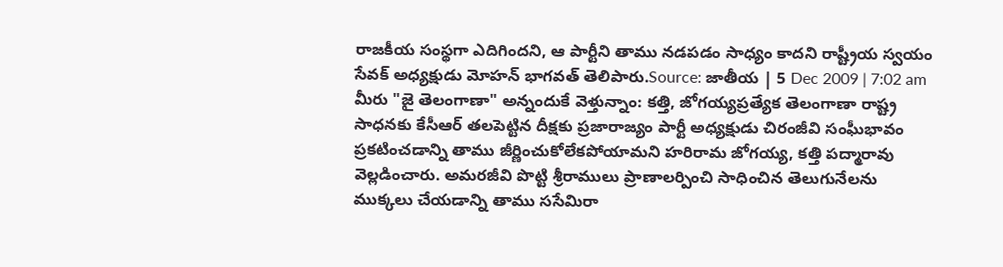రాజకీయ సంస్థగా ఎదిగిందని, ఆ పార్టీని తాము నడపడం సాధ్యం కాదని రాష్ట్రీయ స్వయం సేవక్ అధ్యక్షుడు మోహన్ భాగవత్ తెలిపారు.Source: జాతీయ | 5 Dec 2009 | 7:02 am మీరు "జై తెలంగాణా" అన్నందుకే వెళ్తున్నాం: కత్తి, జోగయ్యప్రత్యేక తెలంగాణా రాష్ట్ర సాధనకు కేసీఆర్ తలపెట్టిన దీక్షకు ప్రజారాజ్యం పార్టీ అధ్యక్షుడు చిరంజీవి సంఘీభావం ప్రకటించడాన్ని తాము జీర్ణించుకోలేకపోయామని హరిరామ జోగయ్య, కత్తి పద్మారావు వెల్లడించారు. అమరజీవి పొట్టి శ్రీరాములు ప్రాణాలర్పించి సాధించిన తెలుగునేలను ముక్కలు చేయడాన్ని తాము ససేమిరా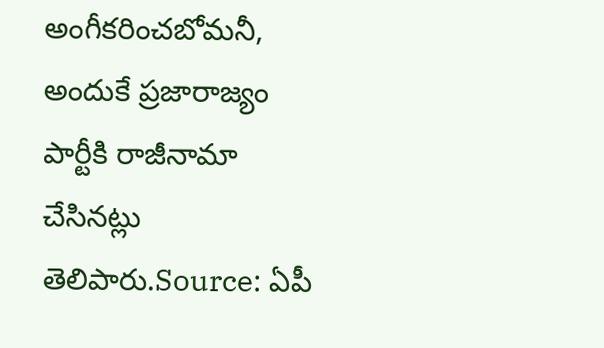అంగీకరించబోమనీ, అందుకే ప్రజారాజ్యం పార్టీకి రాజీనామా చేసినట్లు తెలిపారు.Source: ఏపీ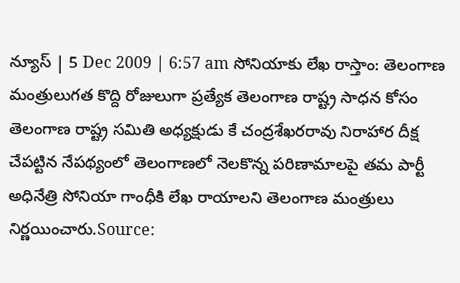న్యూస్ | 5 Dec 2009 | 6:57 am సోనియాకు లేఖ రాస్తాం: తెలంగాణ మంత్రులుగత కొద్ది రోజులుగా ప్రత్యేక తెలంగాణ రాష్ట్ర సాధన కోసం తెలంగాణ రాష్ట్ర సమితి అధ్యక్షుడు కే చంద్రశేఖరరావు నిరాహార దీక్ష చేపట్టిన నేపథ్యంలో తెలంగాణలో నెలకొన్న పరిణామాలపై తమ పార్టీ అధినేత్రి సోనియా గాంధీకి లేఖ రాయాలని తెలంగాణ మంత్రులు నిర్ణయించారు.Source: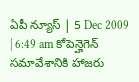ఏపీ న్యూస్ | 5 Dec 2009 | 6:49 am కోపెన్హెగెన్ సమావేశానికి హాజరు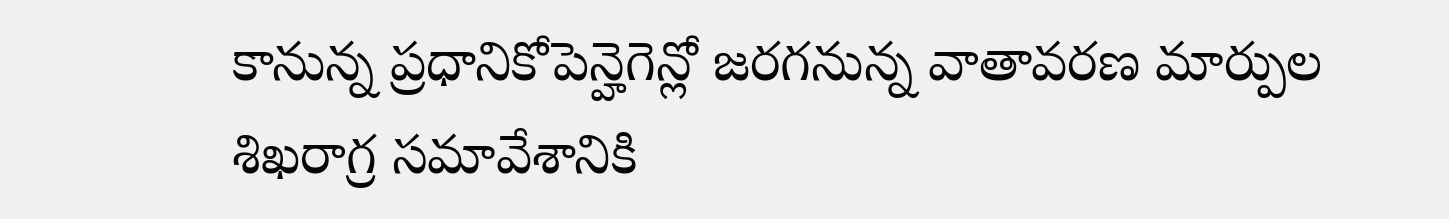కానున్న ప్రధానికోపెన్హెగెన్లో జరగనున్న వాతావరణ మార్పుల శిఖరాగ్ర సమావేశానికి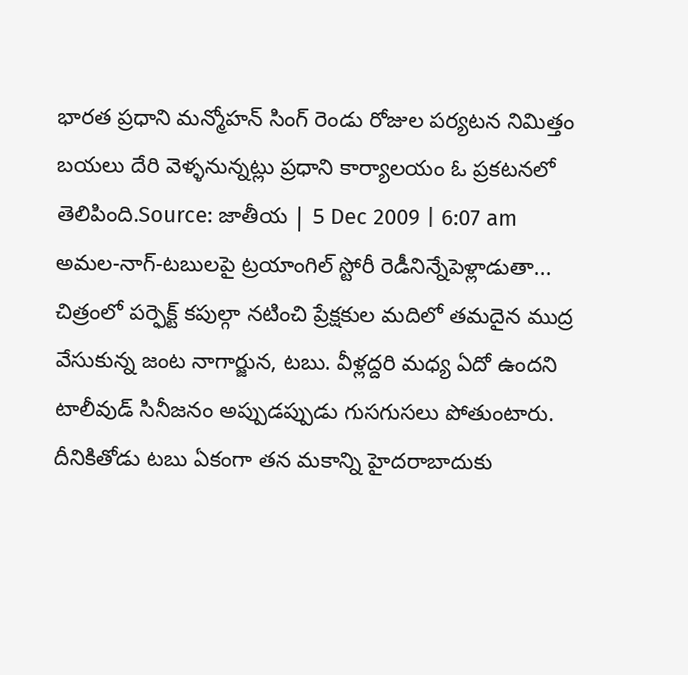భారత ప్రధాని మన్మోహన్ సింగ్ రెండు రోజుల పర్యటన నిమిత్తం బయలు దేరి వెళ్ళనున్నట్లు ప్రధాని కార్యాలయం ఓ ప్రకటనలో తెలిపింది.Source: జాతీయ | 5 Dec 2009 | 6:07 am అమల-నాగ్-టబులపై ట్రయాంగిల్ స్టోరీ రెడీనిన్నేపెళ్లాడుతా... చిత్రంలో పర్ఫెక్ట్ కపుల్గా నటించి ప్రేక్షకుల మదిలో తమదైన ముద్ర వేసుకున్న జంట నాగార్జున, టబు. వీళ్లద్దరి మధ్య ఏదో ఉందని టాలీవుడ్ సినీజనం అప్పుడప్పుడు గుసగుసలు పోతుంటారు. దీనికితోడు టబు ఏకంగా తన మకాన్ని హైదరాబాదుకు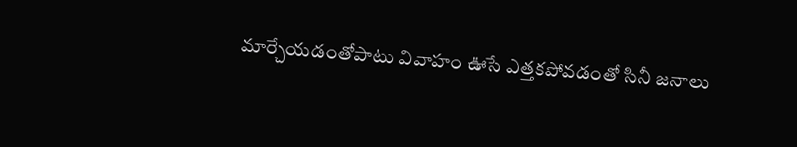మార్చేయడంతోపాటు వివాహం ఊసే ఎత్తకపోవడంతో సినీ జనాలు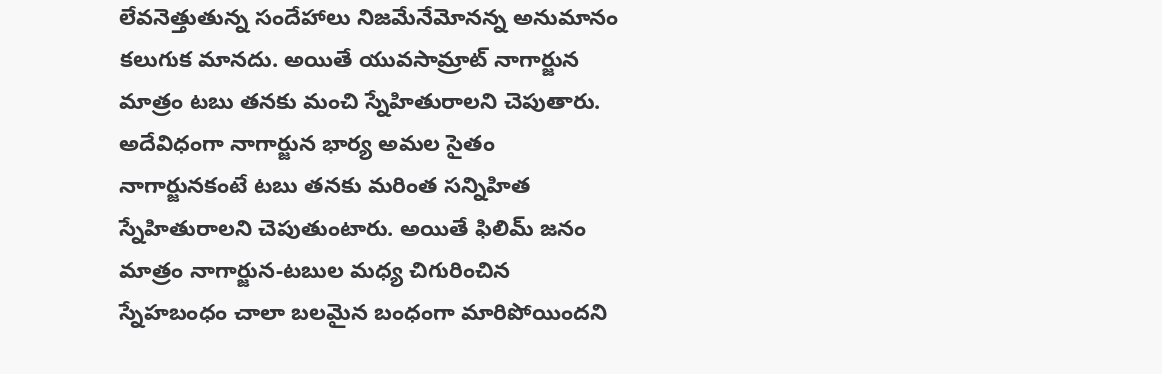లేవనెత్తుతున్న సందేహాలు నిజమేనేమోనన్న అనుమానం కలుగుక మానదు. అయితే యువసామ్రాట్ నాగార్జున మాత్రం టబు తనకు మంచి స్నేహితురాలని చెపుతారు. అదేవిధంగా నాగార్జున భార్య అమల సైతం నాగార్జునకంటే టబు తనకు మరింత సన్నిహిత స్నేహితురాలని చెపుతుంటారు. అయితే ఫిలిమ్ జనం మాత్రం నాగార్జున-టబుల మధ్య చిగురించిన స్నేహబంధం చాలా బలమైన బంధంగా మారిపోయిందని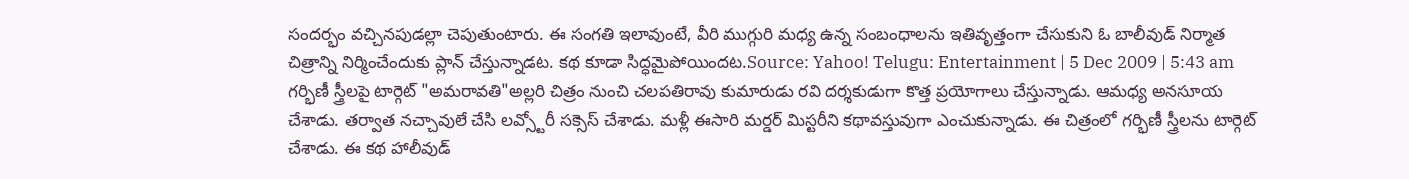సందర్భం వచ్చినపుడల్లా చెపుతుంటారు. ఈ సంగతి ఇలావుంటే, వీరి ముగ్గురి మధ్య ఉన్న సంబంధాలను ఇతివృత్తంగా చేసుకుని ఓ బాలీవుడ్ నిర్మాత చిత్రాన్ని నిర్మించేందుకు ప్లాన్ చేస్తున్నాడట. కథ కూడా సిద్ధమైపోయిందట.Source: Yahoo! Telugu: Entertainment | 5 Dec 2009 | 5:43 am గర్భిణీ స్త్రీలపై టార్గెట్ "అమరావతి"అల్లరి చిత్రం నుంచి చలపతిరావు కుమారుడు రవి దర్శకుడుగా కొత్త ప్రయోగాలు చేస్తున్నాడు. ఆమధ్య అనసూయ చేశాడు. తర్వాత నచ్చావులే చేసి లవ్స్టోరీ సక్సెస్ చేశాడు. మళ్లీ ఈసారి మర్డర్ మిస్టరీని కథావస్తువుగా ఎంచుకున్నాడు. ఈ చిత్రంలో గర్భిణీ స్త్రీలను టార్గెట్ చేశాడు. ఈ కథ హాలీవుడ్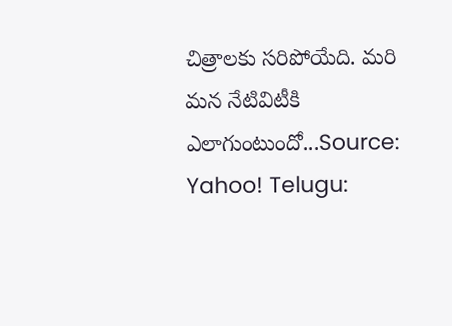చిత్రాలకు సరిపోయేది. మరి మన నేటివిటీకి ఎలాగుంటుందో...Source: Yahoo! Telugu: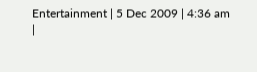Entertainment | 5 Dec 2009 | 4:36 am
|